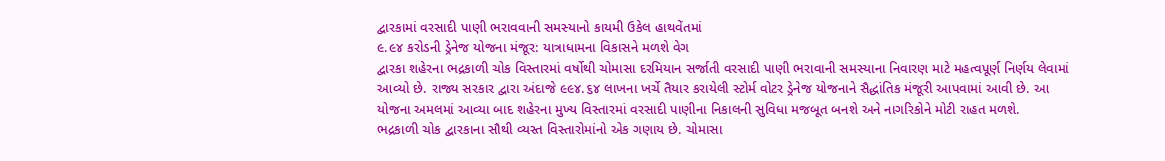દ્વારકામાં વરસાદી પાણી ભરાવવાની સમસ્યાનો કાયમી ઉકેલ હાથવેંતમાં
૯.૯૪ કરોડની ડ્રેનેજ યોજના મંજૂર: યાત્રાધામના વિકાસને મળશે વેગ
દ્વારકા શહેરના ભદ્રકાળી ચોક વિસ્તારમાં વર્ષોથી ચોમાસા દરમિયાન સર્જાતી વરસાદી પાણી ભરાવાની સમસ્યાના નિવારણ માટે મહત્વપૂર્ણ નિર્ણય લેવામાં આવ્યો છે. રાજ્ય સરકાર દ્વારા અંદાજે ૯૯૪.૬૪ લાખના ખર્ચે તૈયાર કરાયેલી સ્ટોર્મ વોટર ડ્રેનેજ યોજનાને સૈદ્ધાંતિક મંજૂરી આપવામાં આવી છે. આ યોજના અમલમાં આવ્યા બાદ શહેરના મુખ્ય વિસ્તારમાં વરસાદી પાણીના નિકાલની સુવિધા મજબૂત બનશે અને નાગરિકોને મોટી રાહત મળશે.
ભદ્રકાળી ચોક દ્વારકાના સૌથી વ્યસ્ત વિસ્તારોમાંનો એક ગણાય છે. ચોમાસા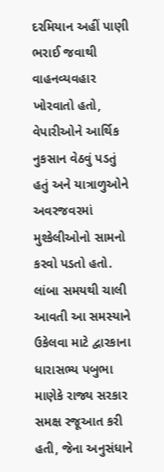દરમિયાન અહીં પાણી ભરાઈ જવાથી વાહનવ્યવહાર ખોરવાતો હતો, વેપારીઓને આર્થિક નુકસાન વેઠવું પડતું હતું અને યાત્રાળુઓને અવરજવરમાં મુશ્કેલીઓનો સામનો કરવો પડતો હતો. લાંબા સમયથી ચાલી આવતી આ સમસ્યાને ઉકેલવા માટે દ્વારકાના ધારાસભ્ય પબુભા માણેકે રાજ્ય સરકાર સમક્ષ રજૂઆત કરી હતી, જેના અનુસંધાને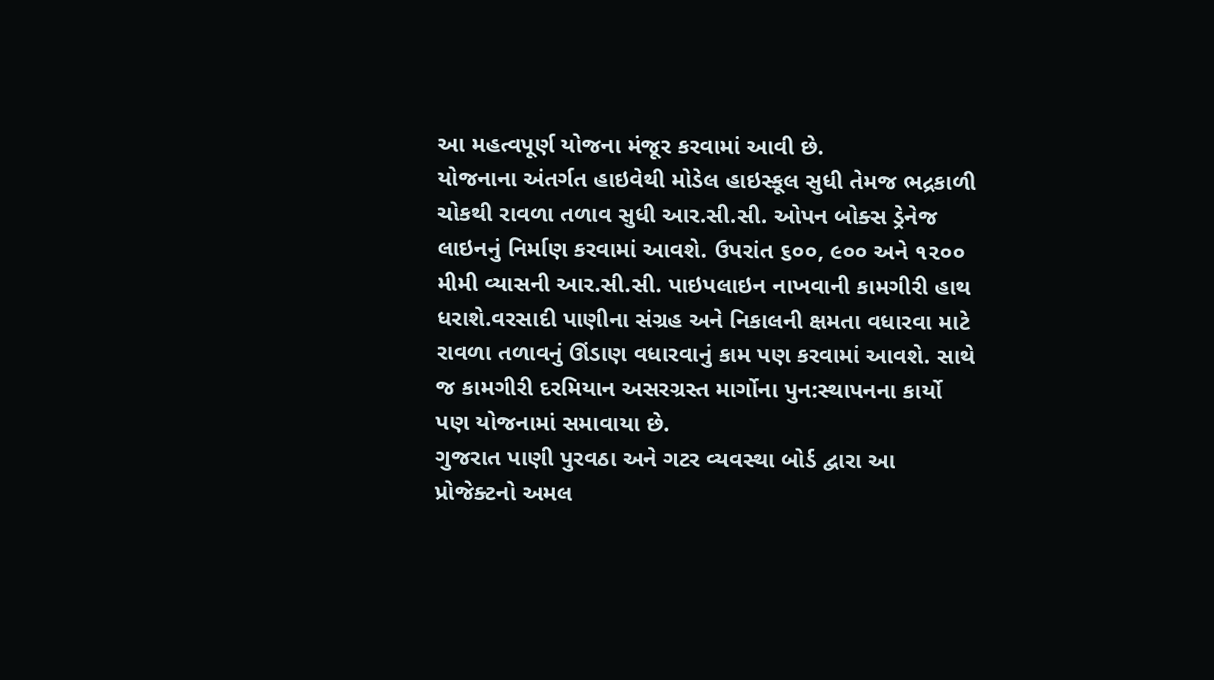આ મહત્વપૂર્ણ યોજના મંજૂર કરવામાં આવી છે.
યોજનાના અંતર્ગત હાઇવેથી મોડેલ હાઇસ્કૂલ સુધી તેમજ ભદ્રકાળી ચોકથી રાવળા તળાવ સુધી આર.સી.સી. ઓપન બોક્સ ડ્રેનેજ લાઇનનું નિર્માણ કરવામાં આવશે. ઉપરાંત ૬૦૦, ૯૦૦ અને ૧૨૦૦ મીમી વ્યાસની આર.સી.સી. પાઇપલાઇન નાખવાની કામગીરી હાથ ધરાશે.વરસાદી પાણીના સંગ્રહ અને નિકાલની ક્ષમતા વધારવા માટે રાવળા તળાવનું ઊંડાણ વધારવાનું કામ પણ કરવામાં આવશે. સાથે જ કામગીરી દરમિયાન અસરગ્રસ્ત માર્ગોના પુન:સ્થાપનના કાર્યો પણ યોજનામાં સમાવાયા છે.
ગુજરાત પાણી પુરવઠા અને ગટર વ્યવસ્થા બોર્ડ દ્વારા આ પ્રોજેક્ટનો અમલ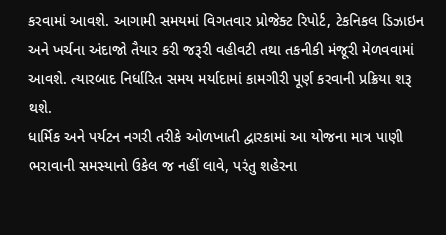કરવામાં આવશે. આગામી સમયમાં વિગતવાર પ્રોજેક્ટ રિપોર્ટ, ટેકનિકલ ડિઝાઇન અને ખર્ચના અંદાજો તૈયાર કરી જરૂરી વહીવટી તથા તકનીકી મંજૂરી મેળવવામાં આવશે. ત્યારબાદ નિર્ધારિત સમય મર્યાદામાં કામગીરી પૂર્ણ કરવાની પ્રક્રિયા શરૂ થશે.
ધાર્મિક અને પર્યટન નગરી તરીકે ઓળખાતી દ્વારકામાં આ યોજના માત્ર પાણી ભરાવાની સમસ્યાનો ઉકેલ જ નહીં લાવે, પરંતુ શહેરના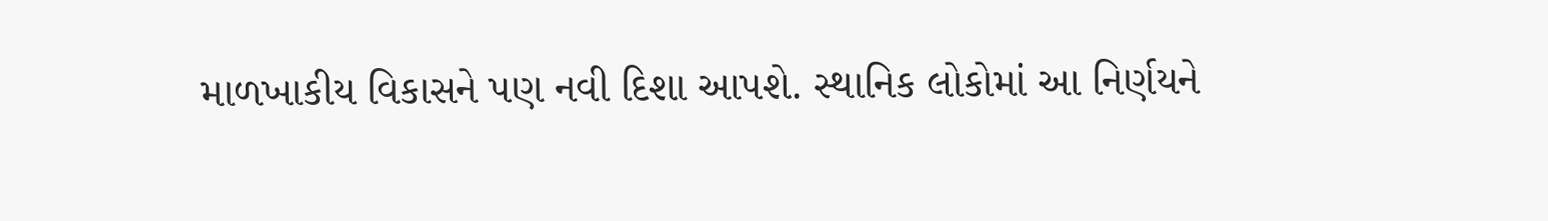માળખાકીય વિકાસને પણ નવી દિશા આપશે. સ્થાનિક લોકોમાં આ નિર્ણયને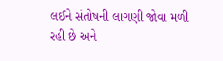લઈને સંતોષની લાગણી જોવા મળી રહી છે અને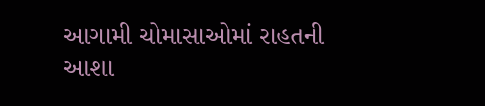આગામી ચોમાસાઓમાં રાહતની આશા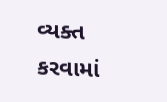વ્યક્ત કરવામાં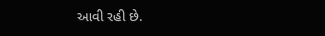આવી રહી છે.